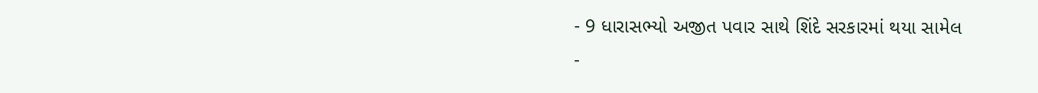- 9 ધારાસભ્યો અજીત પવાર સાથે શિંદે સરકારમાં થયા સામેલ
-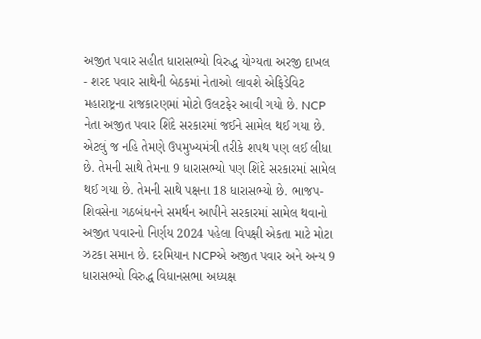અજીત પવાર સહીત ધારાસભ્યો વિરુદ્ધ યોગ્યતા અરજી દાખલ
- શરદ પવાર સાથેની બેઠકમાં નેતાઓ લાવશે એફિડેવિટ
મહારાષ્ટ્રના રાજકારણમાં મોટો ઉલટફેર આવી ગયો છે. NCP નેતા અજીત પવાર શિંદે સરકારમાં જઈને સામેલ થઈ ગયા છે. એટલું જ નહિ તેમણે ઉપમુખ્યમંત્રી તરીકે શપથ પણ લઈ લીધા છે. તેમની સાથે તેમના 9 ધારાસભ્યો પણ શિંદે સરકારમાં સામેલ થઈ ગયા છે. તેમની સાથે પક્ષના 18 ધારાસભ્યો છે. ભાજપ-શિવસેના ગઠબંધનને સમર્થન આપીને સરકારમાં સામેલ થવાનો અજીત પવારનો નિર્ણય 2024 પહેલા વિપક્ષી એકતા માટે મોટા ઝટકા સમાન છે. દરમિયાન NCPએ અજીત પવાર અને અન્ય 9 ધારાસભ્યો વિરુદ્ધ વિધાનસભા અધ્યક્ષ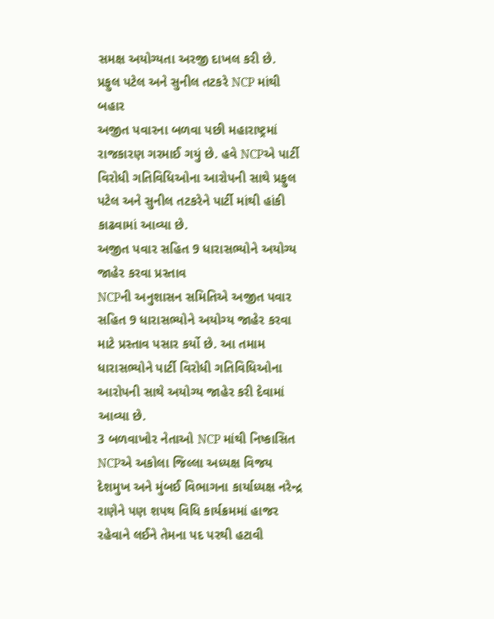સમક્ષ અયોગ્યતા અરજી દાખલ કરી છે.
પ્રફુલ પટેલ અને સુનીલ તટકરે NCP માંથી બહાર
અજીત પવારના બળવા પછી મહારાષ્ટ્રમાં રાજકારણ ગરમાઈ ગયું છે. હવે NCPએ પાર્ટી વિરોધી ગતિવિધિઓના આરોપની સાથે પ્રફુલ પટેલ અને સુનીલ તટકરેને પાર્ટી માંથી હાંકી કાઢવામાં આવ્યા છે.
અજીત પવાર સહિત 9 ધારાસભ્યોને અયોગ્ય જાહેર કરવા પ્રસ્તાવ
NCPની અનુશાસન સમિતિએ અજીત પવાર સહિત 9 ધારાસભ્યોને અયોગ્ય જાહેર કરવા માટે પ્રસ્તાવ પસાર કર્યો છે. આ તમામ ધારાસભ્યોને પાર્ટી વિરોધી ગતિવિધિઓના આરોપની સાથે અયોગ્ય જાહેર કરી દેવામાં આવ્યા છે.
3 બળવાખોર નેતાઓ NCP માંથી નિષ્કાસિત
NCPએ અકોલા જિલ્લા અધ્યક્ષ વિજય દેશમુખ અને મુંબઈ વિભાગના કાર્યાધ્યક્ષ નરેન્દ્ર રાણેને પણ શપથ વિધિ કાર્યક્રમમાં હાજર રહેવાને લઈને તેમના પદ પરથી હટાવી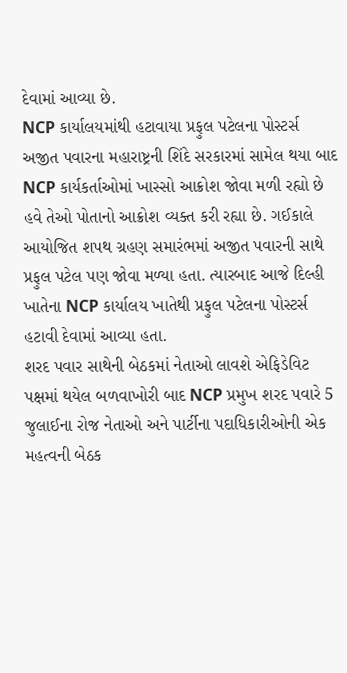દેવામાં આવ્યા છે.
NCP કાર્યાલયમાંથી હટાવાયા પ્રફુલ પટેલના પોસ્ટર્સ
અજીત પવારના મહારાષ્ટ્રની શિંદે સરકારમાં સામેલ થયા બાદ NCP કાર્યકર્તાઓમાં ખાસ્સો આક્રોશ જોવા મળી રહ્યો છે હવે તેઓ પોતાનો આક્રોશ વ્યક્ત કરી રહ્યા છે. ગઈકાલે આયોજિત શપથ ગ્રહણ સમારંભમાં અજીત પવારની સાથે પ્રફુલ પટેલ પણ જોવા મળ્યા હતા. ત્યારબાદ આજે દિલ્હી ખાતેના NCP કાર્યાલય ખાતેથી પ્રફુલ પટેલના પોસ્ટર્સ હટાવી દેવામાં આવ્યા હતા.
શરદ પવાર સાથેની બેઠકમાં નેતાઓ લાવશે એફિડેવિટ
પક્ષમાં થયેલ બળવાખોરી બાદ NCP પ્રમુખ શરદ પવારે 5 જુલાઈના રોજ નેતાઓ અને પાર્ટીના પદાધિકારીઓની એક મહત્વની બેઠક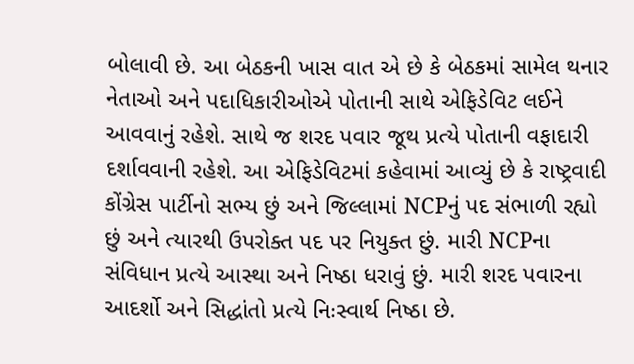બોલાવી છે. આ બેઠકની ખાસ વાત એ છે કે બેઠકમાં સામેલ થનાર નેતાઓ અને પદાધિકારીઓએ પોતાની સાથે એફિડેવિટ લઈને આવવાનું રહેશે. સાથે જ શરદ પવાર જૂથ પ્રત્યે પોતાની વફાદારી દર્શાવવાની રહેશે. આ એફિડેવિટમાં કહેવામાં આવ્યું છે કે રાષ્ટ્રવાદી કોંગ્રેસ પાર્ટીનો સભ્ય છું અને જિલ્લામાં NCPનું પદ સંભાળી રહ્યો છું અને ત્યારથી ઉપરોક્ત પદ પર નિયુક્ત છું. મારી NCPના સંવિધાન પ્રત્યે આસ્થા અને નિષ્ઠા ધરાવું છું. મારી શરદ પવારના આદર્શો અને સિદ્ધાંતો પ્રત્યે નિઃસ્વાર્થ નિષ્ઠા છે.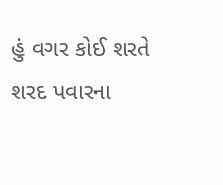હું વગર કોઈ શરતે શરદ પવારના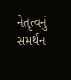નેતૃત્વનું સમર્થન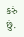કરું છું.